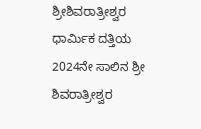ಶ್ರೀಶಿವರಾತ್ರೀಶ್ವರ ಧಾರ್ಮಿಕ ದತ್ತಿಯ 2024ನೇ ಸಾಲಿನ ಶ್ರೀ ಶಿವರಾತ್ರೀಶ್ವರ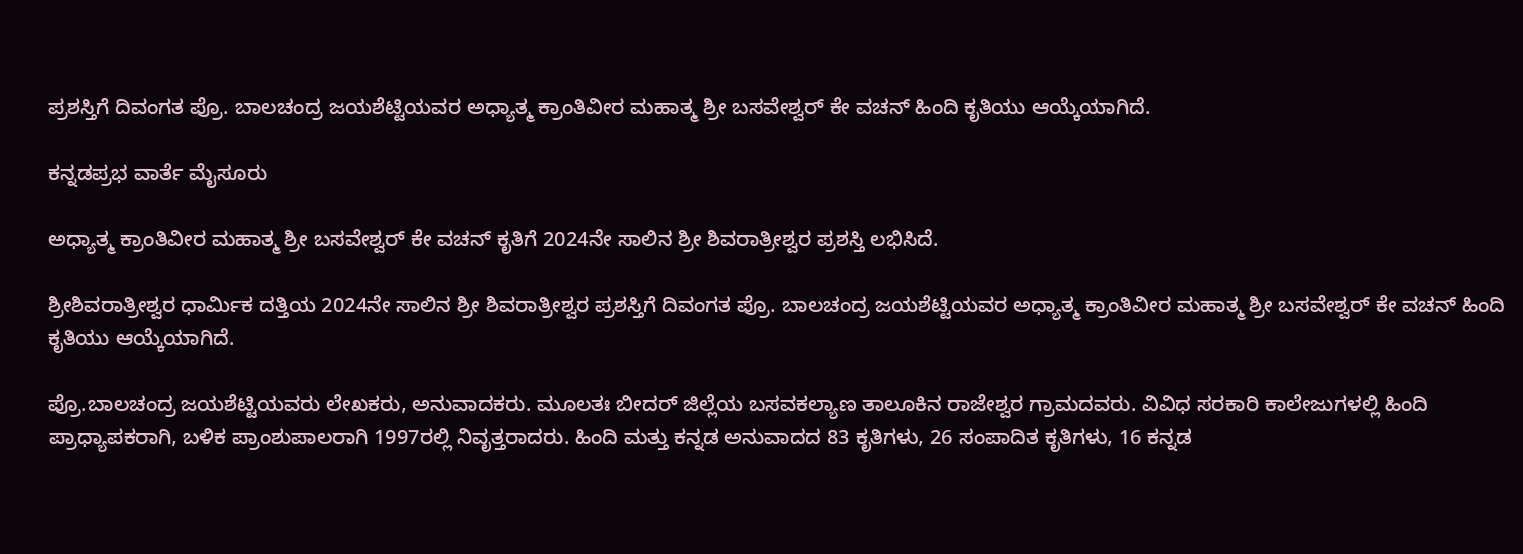ಪ್ರಶಸ್ತಿಗೆ ದಿವಂಗತ ಪ್ರೊ. ಬಾಲಚಂದ್ರ ಜಯಶೆಟ್ಟಿಯವರ ಅಧ್ಯಾತ್ಮ ಕ್ರಾಂತಿವೀರ ಮಹಾತ್ಮ ಶ್ರೀ ಬಸವೇಶ್ವರ್ ಕೇ ವಚನ್ ಹಿಂದಿ ಕೃತಿಯು ಆಯ್ಕೆಯಾಗಿದೆ.

ಕನ್ನಡಪ್ರಭ ವಾರ್ತೆ ಮೈಸೂರು

ಅಧ್ಯಾತ್ಮ ಕ್ರಾಂತಿವೀರ ಮಹಾತ್ಮ ಶ್ರೀ ಬಸವೇಶ್ವರ್ ಕೇ ವಚನ್ ಕೃತಿಗೆ 2024ನೇ ಸಾಲಿನ ಶ್ರೀ ಶಿವರಾತ್ರೀಶ್ವರ ಪ್ರಶಸ್ತಿ ಲಭಿಸಿದೆ.

ಶ್ರೀಶಿವರಾತ್ರೀಶ್ವರ ಧಾರ್ಮಿಕ ದತ್ತಿಯ 2024ನೇ ಸಾಲಿನ ಶ್ರೀ ಶಿವರಾತ್ರೀಶ್ವರ ಪ್ರಶಸ್ತಿಗೆ ದಿವಂಗತ ಪ್ರೊ. ಬಾಲಚಂದ್ರ ಜಯಶೆಟ್ಟಿಯವರ ಅಧ್ಯಾತ್ಮ ಕ್ರಾಂತಿವೀರ ಮಹಾತ್ಮ ಶ್ರೀ ಬಸವೇಶ್ವರ್ ಕೇ ವಚನ್ ಹಿಂದಿ ಕೃತಿಯು ಆಯ್ಕೆಯಾಗಿದೆ.

ಪ್ರೊ.ಬಾಲಚಂದ್ರ ಜಯಶೆಟ್ಟಿಯವರು ಲೇಖಕರು, ಅನುವಾದಕರು. ಮೂಲತಃ ಬೀದರ್ ಜಿಲ್ಲೆಯ ಬಸವಕಲ್ಯಾಣ ತಾಲೂಕಿನ ರಾಜೇಶ್ವರ ಗ್ರಾಮದವರು. ವಿವಿಧ ಸರಕಾರಿ ಕಾಲೇಜುಗಳಲ್ಲಿ ಹಿಂದಿ ಪ್ರಾಧ್ಯಾಪಕರಾಗಿ, ಬಳಿಕ ಪ್ರಾಂಶುಪಾಲರಾಗಿ 1997ರಲ್ಲಿ ನಿವೃತ್ತರಾದರು. ಹಿಂದಿ ಮತ್ತು ಕನ್ನಡ ಅನುವಾದದ 83 ಕೃತಿಗಳು, 26 ಸಂಪಾದಿತ ಕೃತಿಗಳು, 16 ಕನ್ನಡ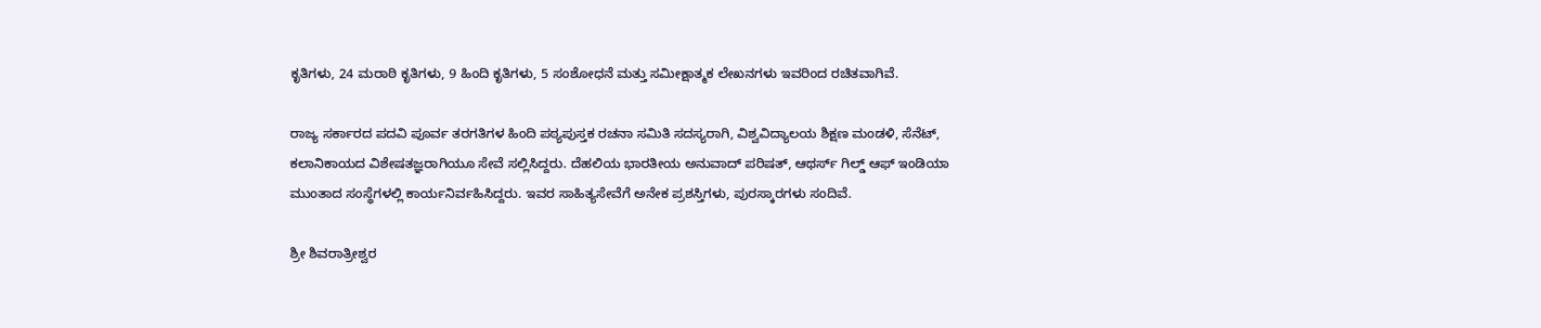ಕೃತಿಗಳು, 24 ಮರಾಠಿ ಕೃತಿಗಳು, 9 ಹಿಂದಿ ಕೃತಿಗಳು, 5 ಸಂಶೋಧನೆ ಮತ್ತು ಸಮೀಕ್ಷಾತ್ಮಕ ಲೇಖನಗಳು ಇವರಿಂದ ರಚಿತವಾಗಿವೆ.

ರಾಜ್ಯ ಸರ್ಕಾರದ ಪದವಿ ಪೂರ್ವ ತರಗತಿಗಳ ಹಿಂದಿ ಪಠ್ಯಪುಸ್ತಕ ರಚನಾ ಸಮಿತಿ ಸದಸ್ಯರಾಗಿ, ವಿಶ್ವವಿದ್ಯಾಲಯ ಶಿಕ್ಷಣ ಮಂಡಳಿ, ಸೆನೆಟ್, ಕಲಾನಿಕಾಯದ ವಿಶೇಷತಜ್ಞರಾಗಿಯೂ ಸೇವೆ ಸಲ್ಲಿಸಿದ್ದರು. ದೆಹಲಿಯ ಭಾರತೀಯ ಅನುವಾದ್ ಪರಿಷತ್, ಆಥರ್ಸ್ ಗಿಲ್ಡ್ ಆಫ್ ಇಂಡಿಯಾ ಮುಂತಾದ ಸಂಸ್ಥೆಗಳಲ್ಲಿ ಕಾರ್ಯನಿರ್ವಹಿಸಿದ್ದರು. ಇವರ ಸಾಹಿತ್ಯಸೇವೆಗೆ ಅನೇಕ ಪ್ರಶಸ್ತಿಗಳು, ಪುರಸ್ಕಾರಗಳು ಸಂದಿವೆ.

ಶ್ರೀ ಶಿವರಾತ್ರೀಶ್ವರ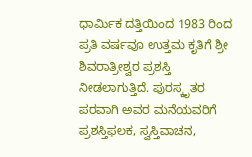ಧಾರ್ಮಿಕ ದತ್ತಿಯಿಂದ 1983 ರಿಂದ ಪ್ರತಿ ವರ್ಷವೂ ಉತ್ತಮ ಕೃತಿಗೆ ಶ್ರೀ ಶಿವರಾತ್ರೀಶ್ವರ ಪ್ರಶಸ್ತಿ ನೀಡಲಾಗುತ್ತಿದೆ. ಪುರಸ್ಕೃತರ ಪರವಾಗಿ ಅವರ ಮನೆಯವರಿಗೆ ಪ್ರಶಸ್ತಿಫಲಕ, ಸ್ವಸ್ತಿವಾಚನ,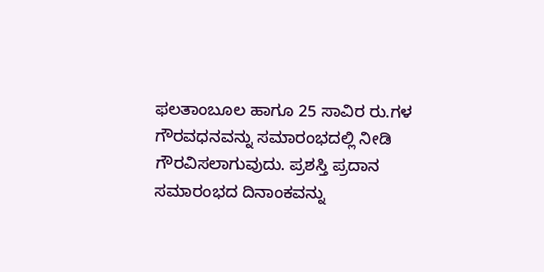ಫಲತಾಂಬೂಲ ಹಾಗೂ 25 ಸಾವಿರ ರು.ಗಳ ಗೌರವಧನವನ್ನು ಸಮಾರಂಭದಲ್ಲಿ ನೀಡಿ ಗೌರವಿಸಲಾಗುವುದು. ಪ್ರಶಸ್ತಿ ಪ್ರದಾನ ಸಮಾರಂಭದ ದಿನಾಂಕವನ್ನು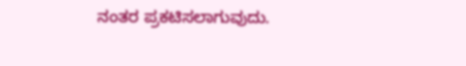ನಂತರ ಪ್ರಕಟಿಸಲಾಗುವುದು.